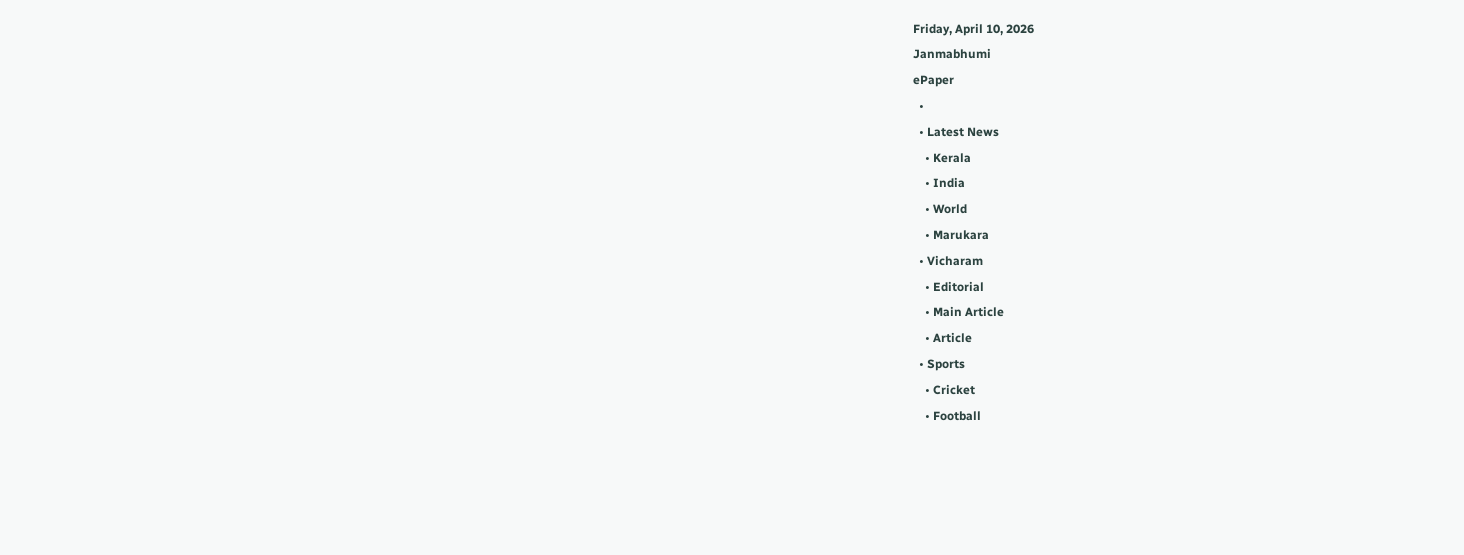Friday, April 10, 2026
Janmabhumi
ePaper
  •
  • Latest News
    • Kerala
    • India
    • World
    • Marukara
  • Vicharam
    • Editorial
    • Main Article
    • Article
  • Sports
    • Cricket
    • Football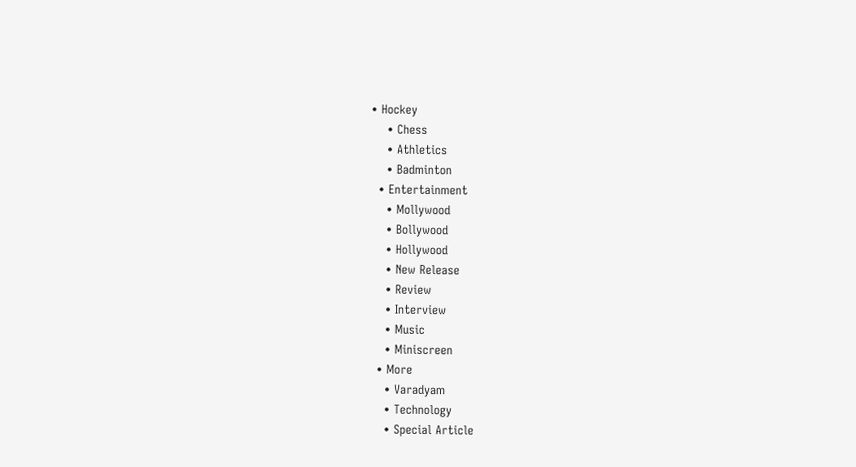• Hockey
    • Chess
    • Athletics
    • Badminton
  • Entertainment
    • Mollywood
    • Bollywood
    • Hollywood
    • New Release
    • Review
    • Interview
    • Music
    • Miniscreen
  • More
    • Varadyam
    • Technology
    • Special Article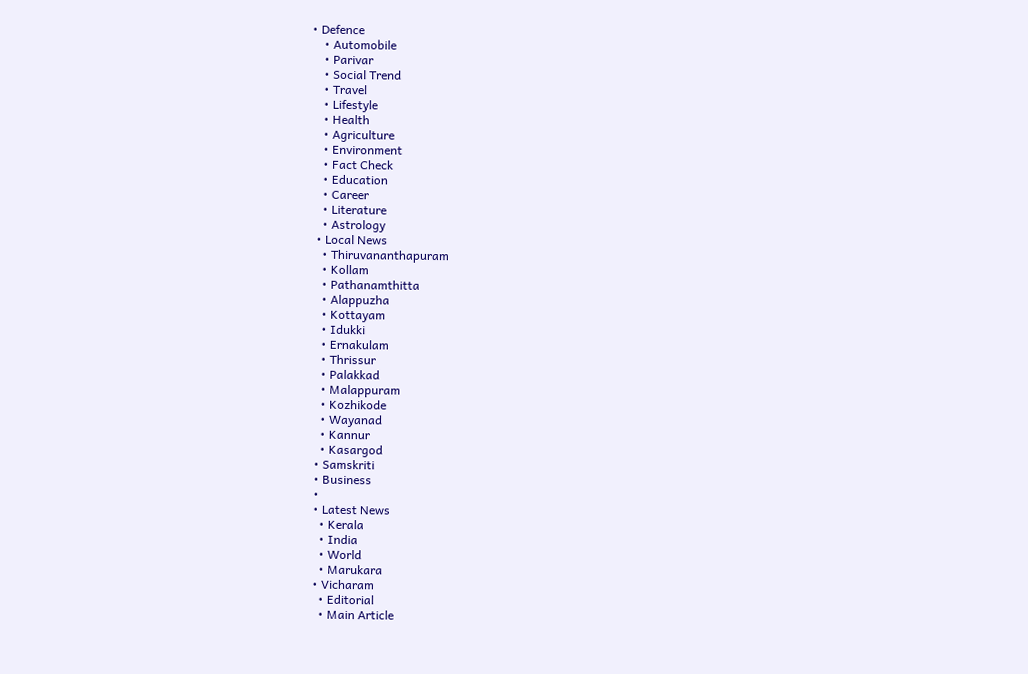• Defence
    • Automobile
    • Parivar
    • Social Trend
    • Travel
    • Lifestyle
    • Health
    • Agriculture
    • Environment
    • Fact Check
    • Education
    • Career
    • Literature
    • Astrology
  • Local News
    • Thiruvananthapuram
    • Kollam
    • Pathanamthitta
    • Alappuzha
    • Kottayam
    • Idukki
    • Ernakulam
    • Thrissur
    • Palakkad
    • Malappuram
    • Kozhikode
    • Wayanad
    • Kannur
    • Kasargod
  • Samskriti
  • Business
  •
  • Latest News
    • Kerala
    • India
    • World
    • Marukara
  • Vicharam
    • Editorial
    • Main Article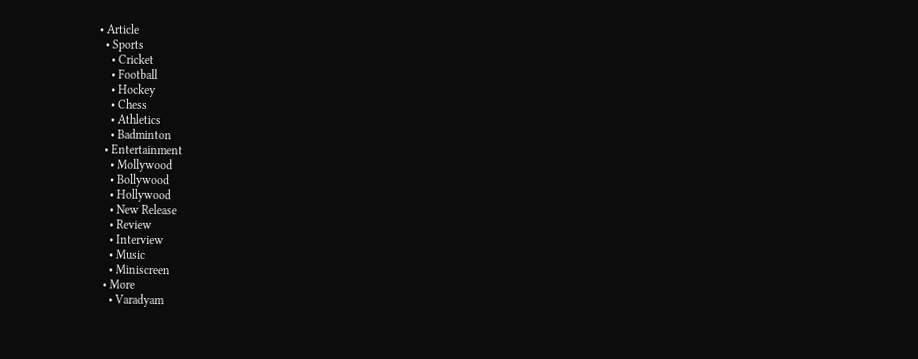• Article
  • Sports
    • Cricket
    • Football
    • Hockey
    • Chess
    • Athletics
    • Badminton
  • Entertainment
    • Mollywood
    • Bollywood
    • Hollywood
    • New Release
    • Review
    • Interview
    • Music
    • Miniscreen
  • More
    • Varadyam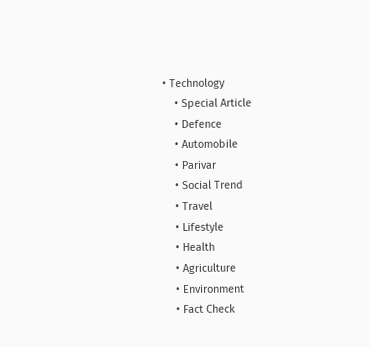• Technology
    • Special Article
    • Defence
    • Automobile
    • Parivar
    • Social Trend
    • Travel
    • Lifestyle
    • Health
    • Agriculture
    • Environment
    • Fact Check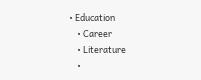• Education
    • Career
    • Literature
    •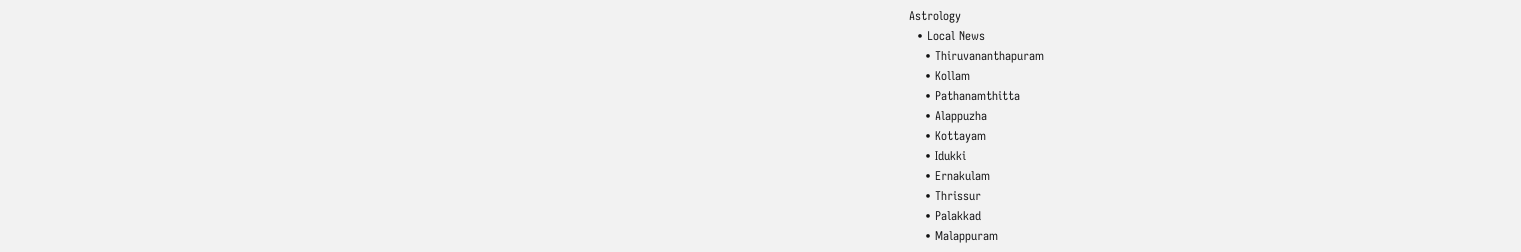Astrology
  • Local News
    • Thiruvananthapuram
    • Kollam
    • Pathanamthitta
    • Alappuzha
    • Kottayam
    • Idukki
    • Ernakulam
    • Thrissur
    • Palakkad
    • Malappuram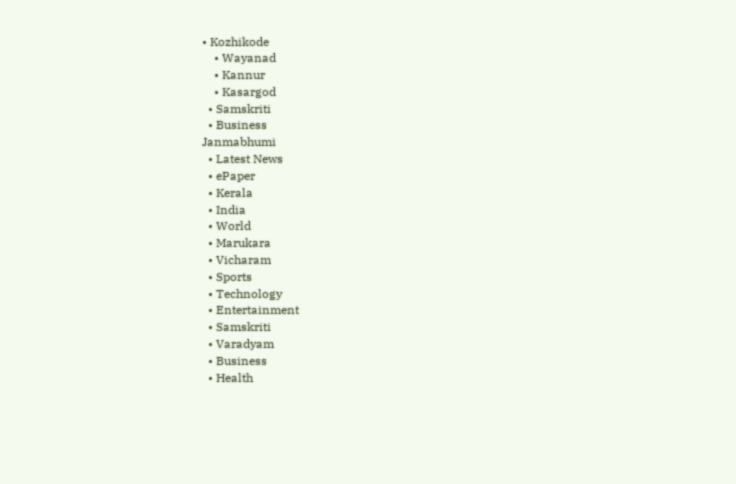• Kozhikode
    • Wayanad
    • Kannur
    • Kasargod
  • Samskriti
  • Business
Janmabhumi
  • Latest News
  • ePaper
  • Kerala
  • India
  • World
  • Marukara
  • Vicharam
  • Sports
  • Technology
  • Entertainment
  • Samskriti
  • Varadyam
  • Business
  • Health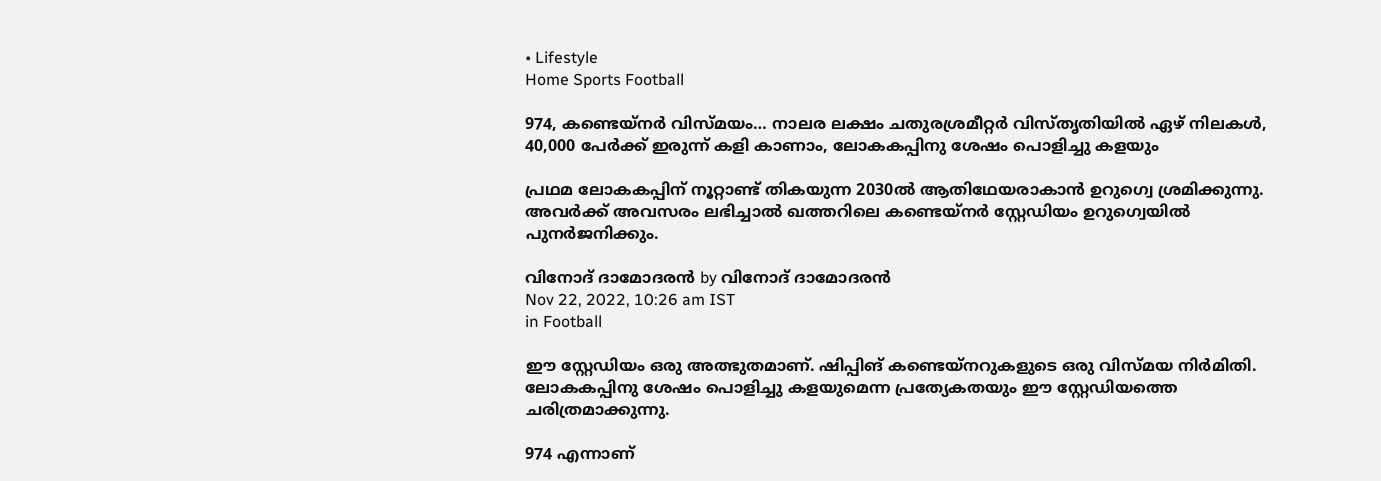• Lifestyle
Home Sports Football

974, കണ്ടെയ്‌നര്‍ വിസ്മയം… നാലര ലക്ഷം ചതുരശ്രമീറ്റര്‍ വിസ്തൃതിയില്‍ ഏഴ് നിലകൾ, 40,000 പേര്‍ക്ക് ഇരുന്ന് കളി കാണാം, ലോകകപ്പിനു ശേഷം പൊളിച്ചു കളയും

പ്രഥമ ലോകകപ്പിന് നൂറ്റാണ്ട് തികയുന്ന 2030ല്‍ ആതിഥേയരാകാന്‍ ഉറുഗ്വെ ശ്രമിക്കുന്നു. അവര്‍ക്ക് അവസരം ലഭിച്ചാല്‍ ഖത്തറിലെ കണ്ടെയ്‌നര്‍ സ്റ്റേഡിയം ഉറുഗ്വെയില്‍ പുനര്‍ജനിക്കും.

വിനോദ് ദാമോദരന്‍ by വിനോദ് ദാമോദരന്‍
Nov 22, 2022, 10:26 am IST
in Football

ഈ സ്റ്റേഡിയം ഒരു അത്ഭുതമാണ്. ഷിപ്പിങ് കണ്ടെയ്നറുകളുടെ ഒരു വിസ്മയ നിര്‍മിതി. ലോകകപ്പിനു ശേഷം പൊളിച്ചു കളയുമെന്ന പ്രത്യേകതയും ഈ സ്റ്റേഡിയത്തെ ചരിത്രമാക്കുന്നു.

974 എന്നാണ്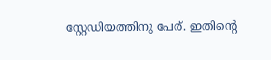സ്റ്റേഡിയത്തിനു പേര്. ഇതിന്റെ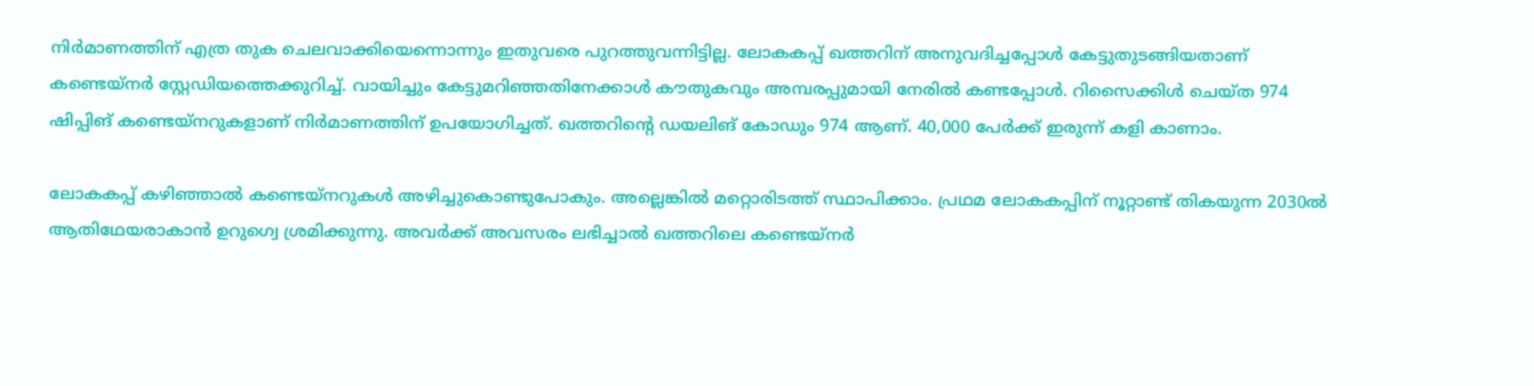നിര്‍മാണത്തിന് എത്ര തുക ചെലവാക്കിയെന്നൊന്നും ഇതുവരെ പുറത്തുവന്നിട്ടില്ല. ലോകകപ്പ് ഖത്തറിന് അനുവദിച്ചപ്പോള്‍ കേട്ടുതുടങ്ങിയതാണ് കണ്ടെയ്‌നര്‍ സ്റ്റേഡിയത്തെക്കുറിച്ച്. വായിച്ചും കേട്ടുമറിഞ്ഞതിനേക്കാള്‍ കൗതുകവും അമ്പരപ്പുമായി നേരില്‍ കണ്ടപ്പോള്‍. റിസൈക്കിള്‍ ചെയ്ത 974 ഷിപ്പിങ് കണ്ടെയ്‌നറുകളാണ് നിര്‍മാണത്തിന് ഉപയോഗിച്ചത്. ഖത്തറിന്റെ ഡയലിങ് കോഡും 974 ആണ്. 40,000 പേര്‍ക്ക് ഇരുന്ന് കളി കാണാം.

ലോകകപ്പ് കഴിഞ്ഞാല്‍ കണ്ടെയ്‌നറുകള്‍ അഴിച്ചുകൊണ്ടുപോകും. അല്ലെങ്കില്‍ മറ്റൊരിടത്ത് സ്ഥാപിക്കാം. പ്രഥമ ലോകകപ്പിന് നൂറ്റാണ്ട് തികയുന്ന 2030ല്‍ ആതിഥേയരാകാന്‍ ഉറുഗ്വെ ശ്രമിക്കുന്നു. അവര്‍ക്ക് അവസരം ലഭിച്ചാല്‍ ഖത്തറിലെ കണ്ടെയ്‌നര്‍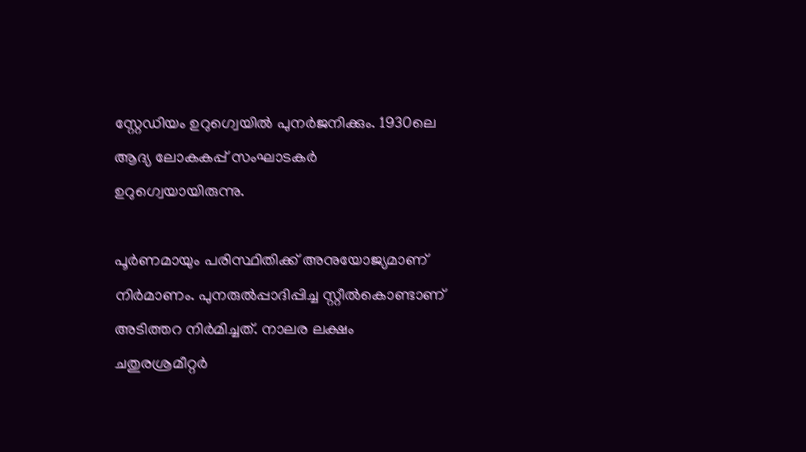സ്റ്റേഡിയം ഉറുഗ്വെയില്‍ പുനര്‍ജനിക്കും. 1930ലെ ആദ്യ ലോകകപ്പ് സംഘാടകര്‍ ഉറുഗ്വെയായിരുന്നു.

പൂര്‍ണമായും പരിസ്ഥിതിക്ക് അനുയോജ്യമാണ് നിര്‍മാണം. പുനരുല്‍പ്പാദിപ്പിച്ച സ്റ്റീല്‍കൊണ്ടാണ് അടിത്തറ നിര്‍മിച്ചത്. നാലര ലക്ഷം ചതുരശ്രമീറ്റര്‍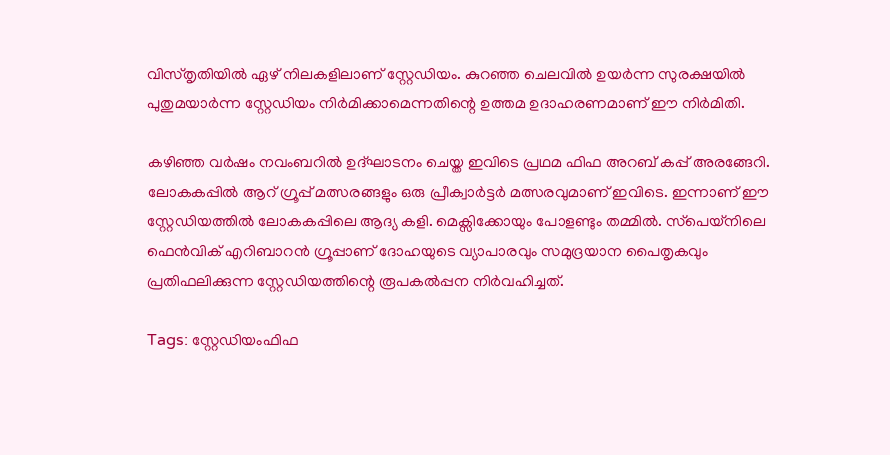വിസ്തൃതിയില്‍ ഏഴ് നിലകളിലാണ് സ്റ്റേഡിയം. കുറഞ്ഞ ചെലവില്‍ ഉയര്‍ന്ന സുരക്ഷയില്‍ പുതുമയാര്‍ന്ന സ്റ്റേഡിയം നിര്‍മിക്കാമെന്നതിന്റെ ഉത്തമ ഉദാഹരണമാണ് ഈ നിര്‍മിതി.

കഴിഞ്ഞ വര്‍ഷം നവംബറില്‍ ഉദ്ഘാടനം ചെയ്ത ഇവിടെ പ്രഥമ ഫിഫ അറബ് കപ്പ് അരങ്ങേറി. ലോകകപ്പില്‍ ആറ് ഗ്രൂപ്പ് മത്സരങ്ങളും ഒരു പ്രീക്വാര്‍ട്ടര്‍ മത്സരവുമാണ് ഇവിടെ. ഇന്നാണ് ഈ സ്റ്റേഡിയത്തില്‍ ലോകകപ്പിലെ ആദ്യ കളി. മെക്സിക്കോയും പോളണ്ടും തമ്മില്‍. സ്‌പെയ്‌നിലെ ഫെന്‍വിക് എറിബാറന്‍ ഗ്രൂപ്പാണ് ദോഹയുടെ വ്യാപാരവും സമുദ്രയാന പൈതൃകവും പ്രതിഫലിക്കുന്ന സ്റ്റേഡിയത്തിന്റെ രൂപകല്‍പ്പന നിര്‍വഹിച്ചത്.

Tags: സ്റ്റേഡിയംഫിഫ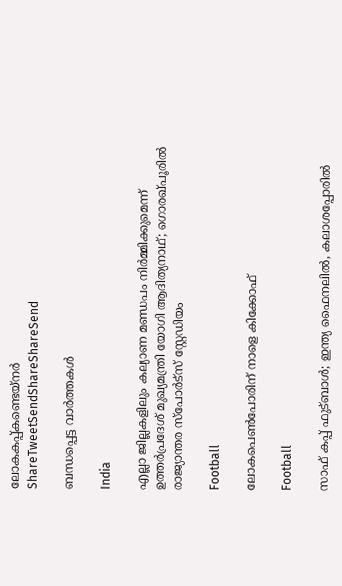ലോകകപ്പ്കണ്ടെയ്‌നര്‍
ShareTweetSendShareShareSend

ബന്ധപ്പെട്ട വാര്‍ത്തകള്‍

India

എല്ലാ ജില്ലകളിലും കല്യാണ മണ്ഡപം നിര്‍മ്മിക്കുമെന്ന് ഉത്തര്‍പ്രദേശ് മുഖ്യമന്ത്രി യോഗി ആദിത്യനാഥ്; ഗൊരഖ്പൂരില്‍ രാജ്യാന്തര സ്പോര്‍ട്സ് സ്റ്റേഡിയം

Football

ലോകപെണ്‍പോരിന് നാളെ കിക്കോഫ്

Football

സാഫ് കപ്പ് ഫുട്ബാള്‍; ഇന്ത്യ ഫൈനലില്‍, കലാശപ്പോരില്‍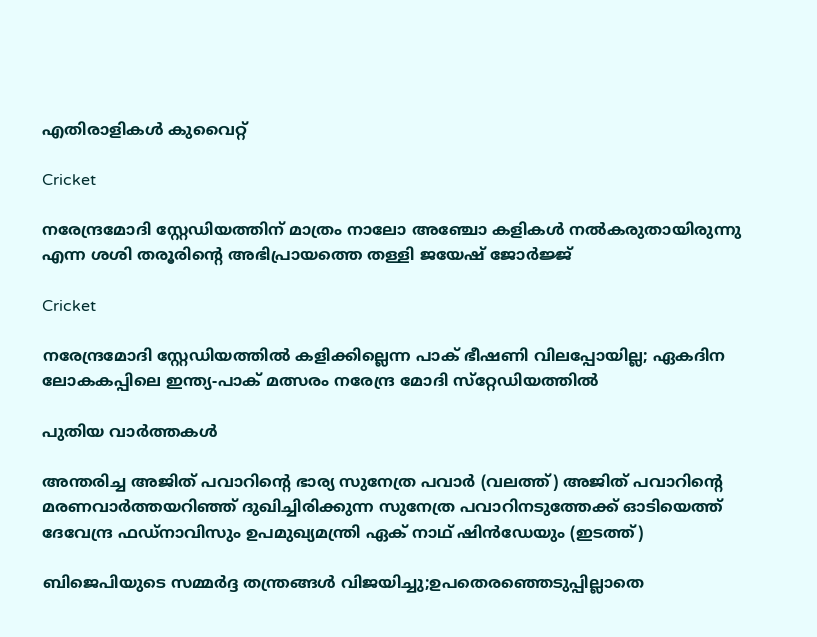എതിരാളികള്‍ കുവൈറ്റ്

Cricket

നരേന്ദ്രമോദി സ്റ്റേഡിയത്തിന് മാത്രം നാലോ അഞ്ചോ കളികള്‍ നല്‍കരുതായിരുന്നു എന്ന ശശി തരൂരിന്റെ അഭിപ്രായത്തെ തള്ളി ജയേഷ് ജോര്‍ജ്ജ്

Cricket

നരേന്ദ്രമോദി സ്റ്റേഡിയത്തില്‍ കളിക്കില്ലെന്ന പാക് ഭീഷണി വിലപ്പോയില്ല; ഏകദിന ലോകകപ്പിലെ ഇന്ത്യ-പാക് മത്സരം നരേന്ദ്ര മോദി സ്‌റ്റേഡിയത്തിൽ

പുതിയ വാര്‍ത്തകള്‍

അന്തരിച്ച അജിത് പവാറിന്‍റെ ഭാര്യ സുനേത്ര പവാര്‍ (വലത്ത്) അജിത് പവാറിന്‍റെ മരണവാര്‍ത്തയറിഞ്ഞ് ദുഖിച്ചിരിക്കുന്ന സുനേത്ര പവാറിനടുത്തേക്ക് ഓടിയെത്ത് ദേവേന്ദ്ര ഫഡ്നാവിസും ഉപമുഖ്യമന്ത്രി ഏക് നാഥ് ഷിന്‍ഡേയും (ഇടത്ത്)

ബിജെപിയുടെ സമ്മര്‍ദ്ദ തന്ത്രങ്ങള്‍ വിജയിച്ചു;ഉപതെരഞ്ഞെടുപ്പില്ലാതെ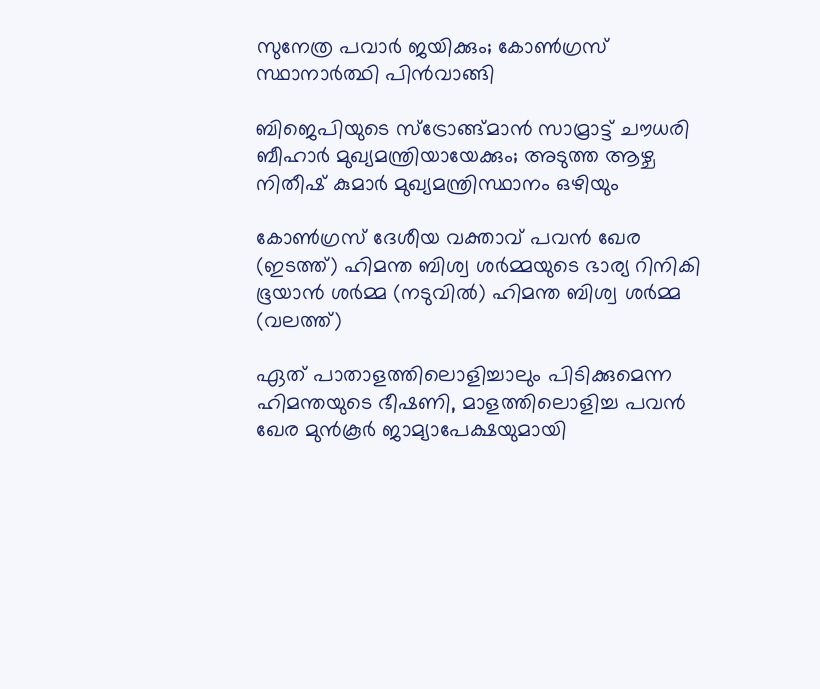സുനേത്ര പവാര്‍ ജയിക്കും; കോണ്‍ഗ്രസ് സ്ഥാനാര്‍ത്ഥി പിന്‍വാങ്ങി

ബിജെപിയുടെ സ്ട്രോങ്ങ്മാന്‍ സാമ്രാട്ട് ചൗധരി ബീഹാര്‍ മുഖ്യമന്ത്രിയായേക്കും; അടുത്ത ആഴ്ച നിതീഷ് കുമാര്‍ മുഖ്യമന്ത്രിസ്ഥാനം ഒഴിയും

കോണ്‍ഗ്രസ് ദേശീയ വക്താവ് പവന്‍ ഖേര (ഇടത്ത്) ഹിമന്ത ബിശ്വ ശര്‍മ്മയുടെ ഭാര്യ റിനികി ഭൂയാന്‍ ശര്‍മ്മ (നടുവില്‍) ഹിമന്ത ബിശ്വ ശര്‍മ്മ (വലത്ത്)

ഏത് പാതാളത്തിലൊളിച്ചാലും പിടിക്കുമെന്ന ഹിമന്തയുടെ ഭീഷണി, മാളത്തിലൊളിച്ച പവന്‍ ഖേര മുന്‍കൂര്‍ ജാമ്യാപേക്ഷയുമായി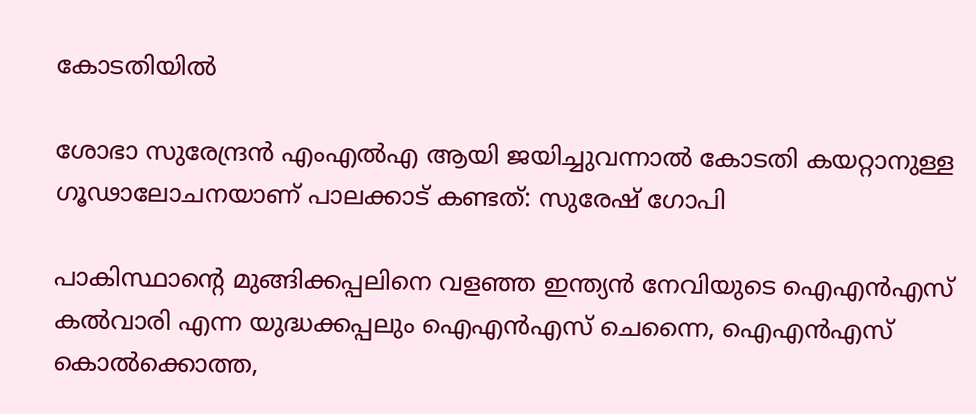കോടതിയില്‍

ശോഭാ സുരേന്ദ്രന്‍ എംഎല്‍എ ആയി ജയിച്ചുവന്നാല്‍ കോടതി കയറ്റാനുള്ള ഗൂഢാലോചനയാണ് പാലക്കാട് കണ്ടത്: സുരേഷ് ഗോപി

പാകിസ്ഥാന്‍റെ മുങ്ങിക്കപ്പലിനെ വളഞ്ഞ ഇന്ത്യന്‍ നേവിയുടെ ഐഎന്‍എസ് കല്‍വാരി എന്ന യുദ്ധക്കപ്പലും ഐഎന്‍എസ് ചെന്നൈ, ഐഎന്‍എസ് കൊല്‍ക്കൊത്ത,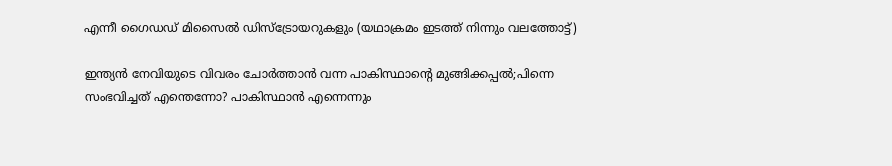എന്നീ ഗൈഡഡ് മിസൈല്‍ ഡിസ്ട്രോയറുകളും (യഥാക്രമം ഇടത്ത് നിന്നും വലത്തോട്ട്)

ഇന്ത്യന്‍ നേവിയുടെ വിവരം ചോര്‍ത്താന്‍ വന്ന പാകിസ്ഥാന്റെ മുങ്ങിക്കപ്പല്‍;പിന്നെ സംഭവിച്ചത് എന്തെന്നോ? പാകിസ്ഥാന്‍ എന്നെന്നും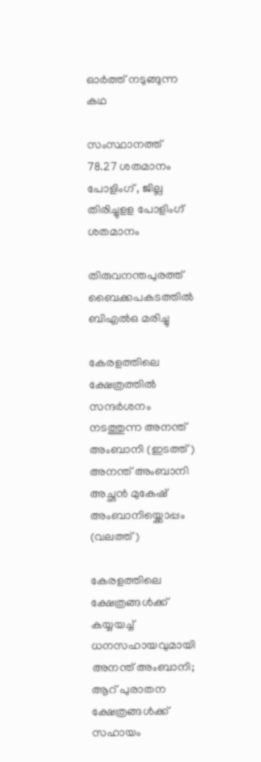ഓര്‍ത്ത് നടുങ്ങുന്ന കഥ

സംസ്ഥാനത്ത് 78.27 ശതമാനം പോളിംഗ് , ജില്ല തിരിച്ചുളള പോളിംഗ് ശതമാനം

തിരുവനന്തപുരത്ത് ബൈക്കപകടത്തില്‍ ബിഎല്‍ഒ മരിച്ചു

കേരളത്തിലെ ക്ഷേത്രത്തില്‍ സന്ദര്‍ശനം നടത്തുന്ന അനന്ത് അംബാനി (ഇടത്ത്) അനന്ത് അംബാനി അച്ഛന്‍ മുകേഷ് അംബാനിയ്ക്കൊപ്പം (വലത്ത്)

കേരളത്തിലെ ക്ഷേത്രങ്ങള്‍ക്ക് കയ്യയച്ച് ധനസഹായവുമായി അനന്ത് അംബാനി; ആറ് പുരാതന ക്ഷേത്രങ്ങൾക്ക് സഹായം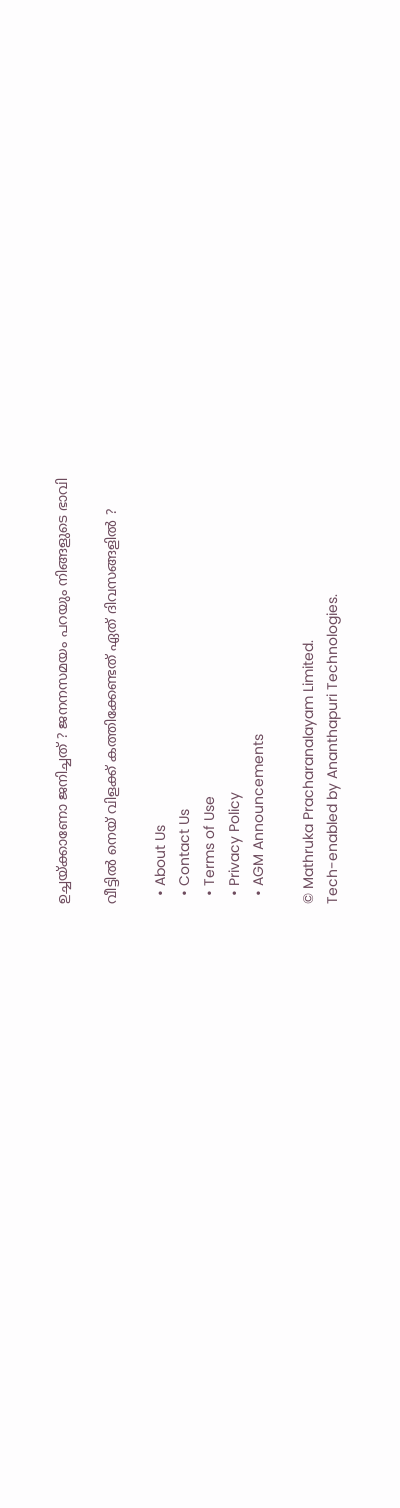ഉച്ചയ്‌ക്കാണോ ജനിച്ചത് ? ജനനസമയം പറയും നിങ്ങളുടെ ഭാവി

വീട്ടിൽ നെയ് വിളക്ക് കത്തിക്കേണ്ടത് ഏത് ദിവസങ്ങളിൽ ?

  • About Us
  • Contact Us
  • Terms of Use
  • Privacy Policy
  • AGM Announcements

© Mathruka Pracharanalayam Limited.
Tech-enabled by Ananthapuri Technologies.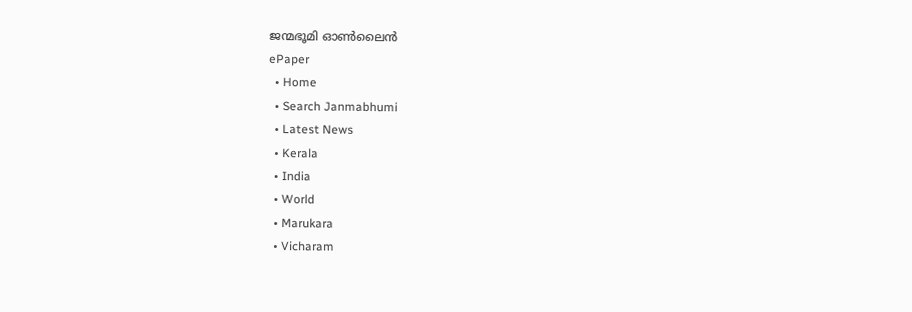ജന്മഭൂമി ഓണ്‍ലൈന്‍
ePaper
  • Home
  • Search Janmabhumi
  • Latest News
  • Kerala
  • India
  • World
  • Marukara
  • Vicharam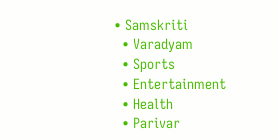• Samskriti
  • Varadyam
  • Sports
  • Entertainment
  • Health
  • Parivar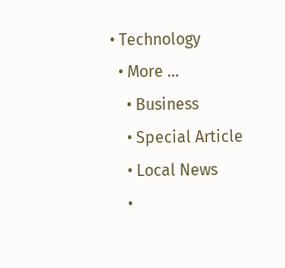• Technology
  • More …
    • Business
    • Special Article
    • Local News
    •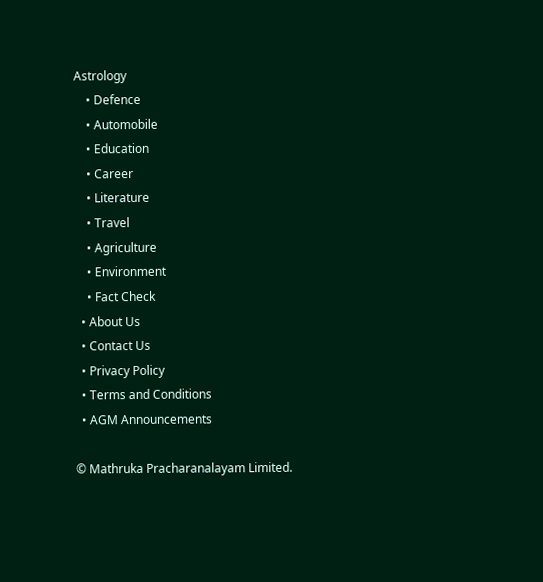Astrology
    • Defence
    • Automobile
    • Education
    • Career
    • Literature
    • Travel
    • Agriculture
    • Environment
    • Fact Check
  • About Us
  • Contact Us
  • Privacy Policy
  • Terms and Conditions
  • AGM Announcements

© Mathruka Pracharanalayam Limited.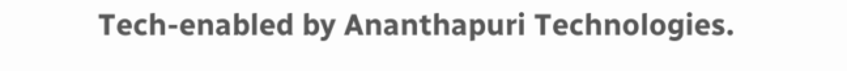Tech-enabled by Ananthapuri Technologies.